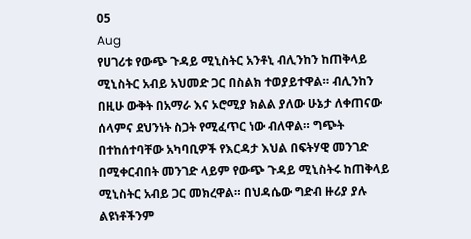05
Aug
የሀገሪቱ የውጭ ጉዳይ ሚኒስትር አንቶኒ ብሊንከን ከጠቅላይ ሚኒስትር አብይ አህመድ ጋር በስልክ ተወያይተዋል። ብሊንከን በዚሁ ውቅት በአማራ እና ኦሮሚያ ክልል ያለው ሁኔታ ለቀጠናው ሰላምና ደህንነት ስጋት የሚፈጥር ነው ብለዋል። ግጭት በተከሰተባቸው አካባቢዎች የእርዳታ እህል በፍትሃዊ መንገድ በሚቀርብበት መንገድ ላይም የውጭ ጉዳይ ሚኒስትሩ ከጠቅላይ ሚኒስትር አብይ ጋር መክረዋል። በህዳሴው ግድብ ዙሪያ ያሉ ልዩነቶችንም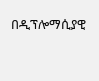በዲፕሎማሲያዊ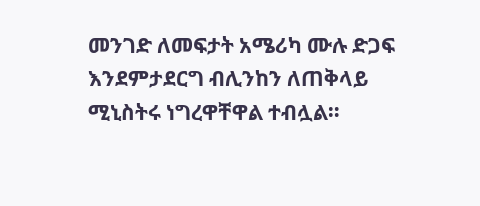መንገድ ለመፍታት አሜሪካ ሙሉ ድጋፍ እንደምታደርግ ብሊንከን ለጠቅላይ ሚኒስትሩ ነግረዋቸዋል ተብሏል።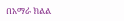በአማራ ክልል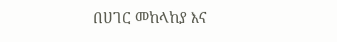በሀገር መከላከያ እና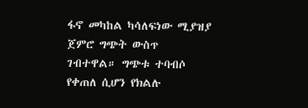ፋኖ መካከል ካሳለፍነው ሚያዝያ ጀምሮ ግጭት ውስጥ ገብተዋል። ግጭቱ ተባብሶ የቀጠለ ሲሆን የክልሉ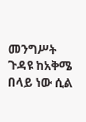መንግሥት ጉዳዩ ከአቅሜ በላይ ነው ሲል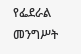የፌደራል መንግሥት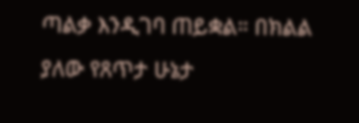ጣልቃ እንዲገባ ጠይቋል። በክልል ያለው የጸጥታ ሁኔታ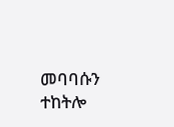መባባሱን ተከትሎ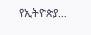የኢትዮጵያ…